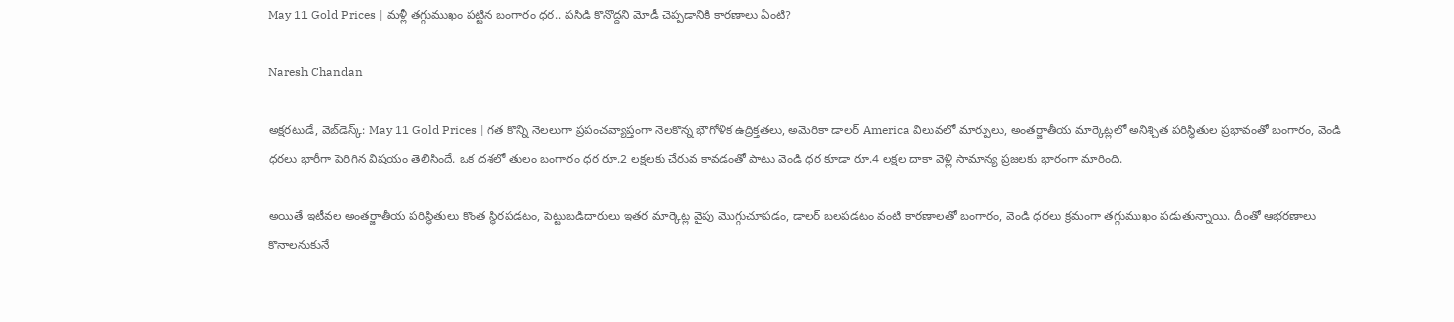May 11 Gold Prices | మ‌ళ్లీ త‌గ్గుముఖం ప‌ట్టిన బంగారం ధ‌ర‌.. ప‌సిడి కొనొద్దని మోడీ చెప్ప‌డానికి కార‌ణాలు ఏంటి?

Naresh Chandan

అక్షరటుడే, వెబ్‌డెస్క్‌: May 11 Gold Prices | గత కొన్ని నెలలుగా ప్రపంచవ్యాప్తంగా నెలకొన్న భౌగోళిక ఉద్రిక్తతలు, అమెరికా డాలర్ America విలువలో మార్పులు, అంతర్జాతీయ మార్కెట్లలో అనిశ్చిత పరిస్థితుల ప్రభావంతో బంగారం, వెండి ధరలు భారీగా పెరిగిన విషయం తెలిసిందే. ఒక దశలో తులం బంగారం ధర రూ.2 లక్షలకు చేరువ కావడంతో పాటు వెండి ధర కూడా రూ.4 లక్షల దాకా వెళ్లి సామాన్య ప్రజలకు భారంగా మారింది.

అయితే ఇటీవల అంతర్జాతీయ పరిస్థితులు కొంత స్థిరపడటం, పెట్టుబడిదారులు ఇతర మార్కెట్ల వైపు మొగ్గుచూపడం, డాలర్ బలపడటం వంటి కారణాలతో బంగారం, వెండి ధరలు క్రమంగా తగ్గుముఖం పడుతున్నాయి. దీంతో ఆభరణాలు కొనాలనుకునే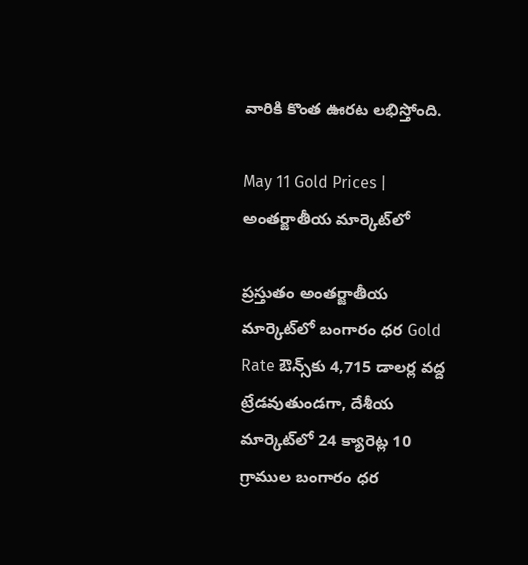వారికి కొంత ఊరట లభిస్తోంది.

May 11 Gold Prices | అంతర్జాతీయ మార్కెట్‌లో

ప్రస్తుతం అంతర్జాతీయ మార్కెట్‌లో బంగారం ధర Gold Rate ఔన్స్‌కు 4,715 డాలర్ల వద్ద ట్రేడవుతుండగా, దేశీయ మార్కెట్‌లో 24 క్యారెట్ల 10 గ్రాముల బంగారం ధర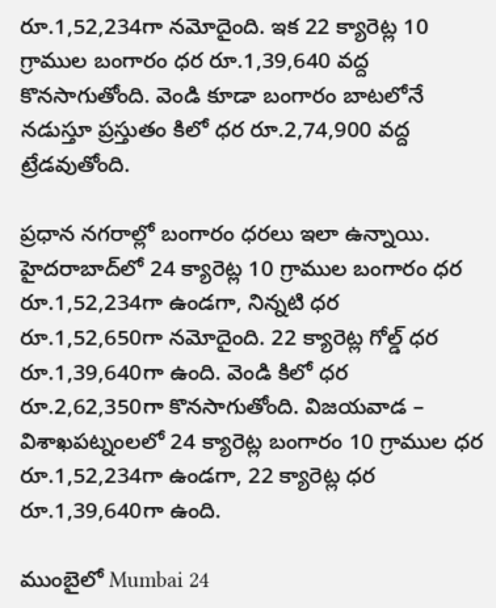రూ.1,52,234గా నమోదైంది. ఇక 22 క్యారెట్ల 10 గ్రాముల బంగారం ధర రూ.1,39,640 వద్ద కొనసాగుతోంది. వెండి కూడా బంగారం బాటలోనే నడుస్తూ ప్రస్తుతం కిలో ధర రూ.2,74,900 వద్ద ట్రేడవుతోంది.

ప్రధాన నగరాల్లో బంగారం ధరలు ఇలా ఉన్నాయి. హైదరాబాద్‌లో 24 క్యారెట్ల 10 గ్రాముల బంగారం ధర రూ.1,52,234గా ఉండగా, నిన్నటి ధర రూ.1,52,650గా నమోదైంది. 22 క్యారెట్ల గోల్డ్ ధర రూ.1,39,640గా ఉంది. వెండి కిలో ధర రూ.2,62,350గా కొనసాగుతోంది. విజయవాడ – విశాఖపట్నంల‌లో 24 క్యారెట్ల బంగారం 10 గ్రాముల ధర రూ.1,52,234గా ఉండగా, 22 క్యారెట్ల ధర రూ.1,39,640గా ఉంది.

ముంబైలో Mumbai 24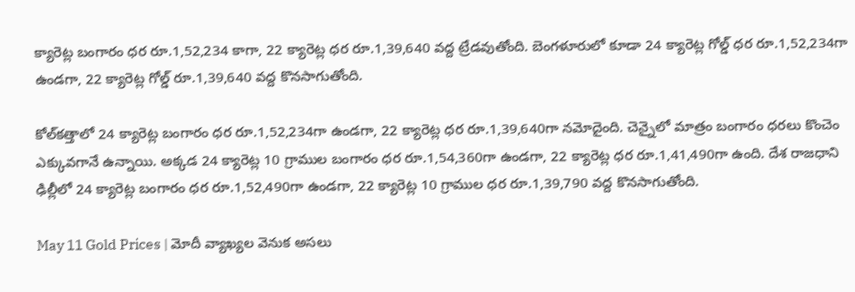క్యారెట్ల బంగారం ధర రూ.1,52,234 కాగా, 22 క్యారెట్ల ధర రూ.1,39,640 వద్ద ట్రేడవుతోంది. బెంగళూరులో కూడా 24 క్యారెట్ల గోల్డ్ ధర రూ.1,52,234గా ఉండగా, 22 క్యారెట్ల గోల్డ్ రూ.1,39,640 వద్ద కొనసాగుతోంది.

కోల్‌కత్తాలో 24 క్యారెట్ల బంగారం ధర రూ.1,52,234గా ఉండగా, 22 క్యారెట్ల ధర రూ.1,39,640గా నమోదైంది. చెన్నైలో మాత్రం బంగారం ధరలు కొంచెం ఎక్కువగానే ఉన్నాయి. అక్కడ 24 క్యారెట్ల 10 గ్రాముల బంగారం ధర రూ.1,54,360గా ఉండగా, 22 క్యారెట్ల ధర రూ.1,41,490గా ఉంది. దేశ రాజధాని ఢిల్లీలో 24 క్యారెట్ల బంగారం ధర రూ.1,52,490గా ఉండగా, 22 క్యారెట్ల 10 గ్రాముల ధర రూ.1,39,790 వద్ద కొనసాగుతోంది.

May 11 Gold Prices | మోదీ వ్యాఖ్యల వెనుక అసలు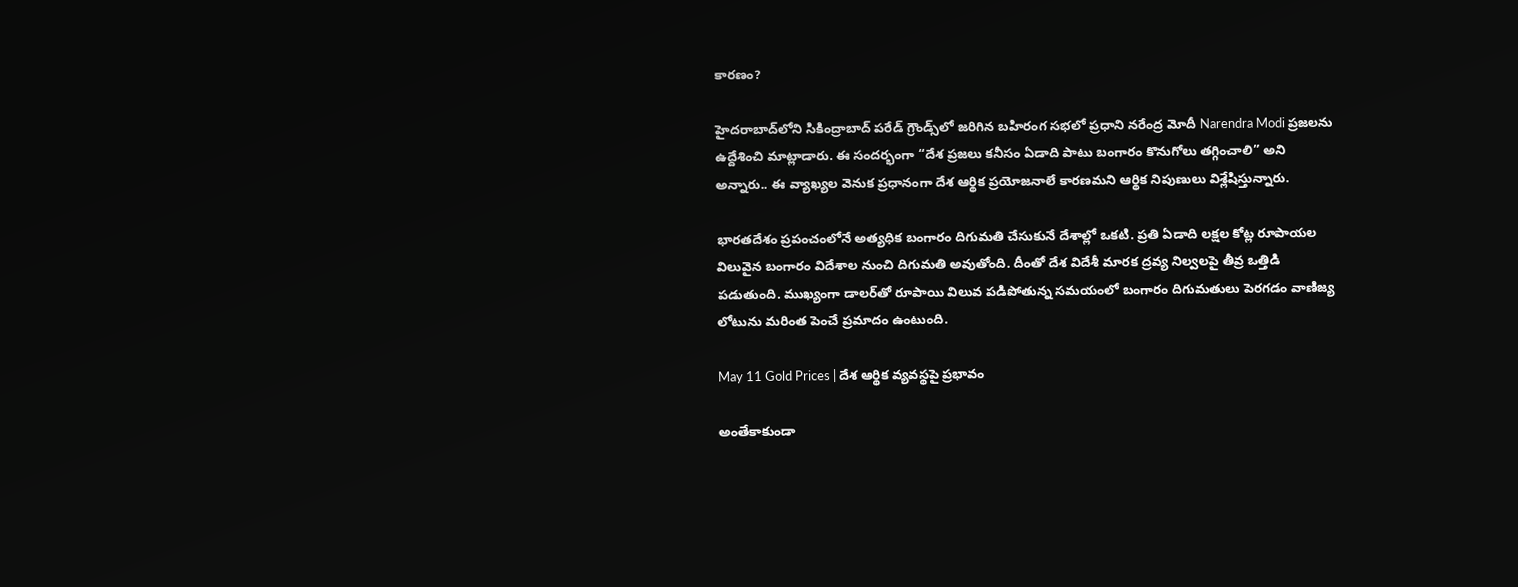కారణం?

హైదరాబాద్‌లోని సికింద్రాబాద్ పరేడ్ గ్రౌండ్స్‌లో జరిగిన బహిరంగ సభలో ప్రధాని నరేంద్ర మోదీ Narendra Modi ప్రజలను ఉద్దేశించి మాట్లాడారు. ఈ సందర్భంగా “దేశ ప్రజలు కనీసం ఏడాది పాటు బంగారం కొనుగోలు తగ్గించాలి” అని అన్నారు.. ఈ వ్యాఖ్యల వెనుక ప్రధానంగా దేశ ఆర్థిక ప్రయోజనాలే కారణమని ఆర్థిక నిపుణులు విశ్లేషిస్తున్నారు.

భారతదేశం ప్రపంచంలోనే అత్యధిక బంగారం దిగుమతి చేసుకునే దేశాల్లో ఒకటి. ప్రతి ఏడాది లక్షల కోట్ల రూపాయల విలువైన బంగారం విదేశాల నుంచి దిగుమతి అవుతోంది. దీంతో దేశ విదేశీ మారక ద్రవ్య నిల్వలపై తీవ్ర ఒత్తిడి పడుతుంది. ముఖ్యంగా డాలర్‌తో రూపాయి విలువ పడిపోతున్న సమయంలో బంగారం దిగుమతులు పెరగడం వాణిజ్య లోటును మరింత పెంచే ప్రమాదం ఉంటుంది.

May 11 Gold Prices | దేశ ఆర్థిక వ్యవస్థపై ప్రభావం

అంతేకాకుండా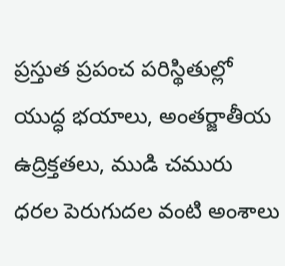ప్రస్తుత ప్రపంచ పరిస్థితుల్లో యుద్ధ భయాలు, అంతర్జాతీయ ఉద్రిక్తతలు, ముడి చమురు ధరల పెరుగుదల వంటి అంశాలు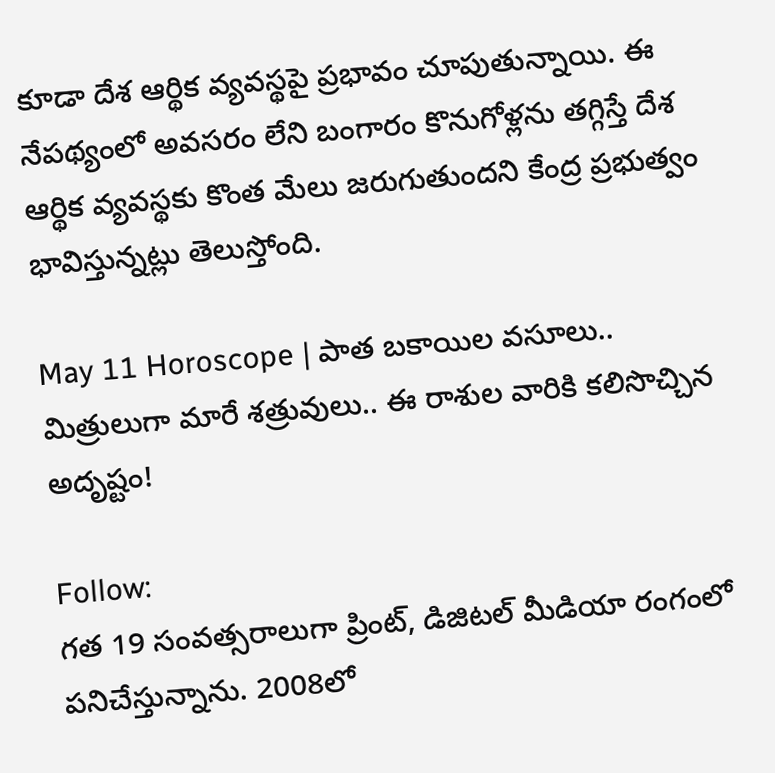కూడా దేశ ఆర్థిక వ్యవస్థపై ప్రభావం చూపుతున్నాయి. ఈ నేపథ్యంలో అవసరం లేని బంగారం కొనుగోళ్లను తగ్గిస్తే దేశ ఆర్థిక వ్యవస్థకు కొంత మేలు జరుగుతుందని కేంద్ర ప్రభుత్వం భావిస్తున్నట్లు తెలుస్తోంది.

May 11 Horoscope | పాత బకాయిల వసూలు.. మిత్రులుగా మారే శత్రువులు.. ఈ రాశుల వారికి కలిసొచ్చిన అదృష్టం!

Follow:
గత 19 సంవత్సరాలుగా ప్రింట్, డిజిటల్ మీడియా రంగంలో పనిచేస్తున్నాను. 2008లో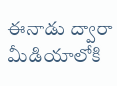ఈనాడు ద్వారా మీడియాలోకి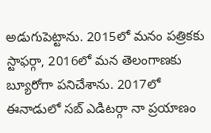అడుగుపెట్టాను. 2015లో మనం పత్రికకు స్టాఫర్గా, 2016లో మన తెలంగాణకు బ్యూరోగా పనిచేశాను. 2017లో ఈనాడులో సబ్ ఎడిటర్గా నా ప్రయాణం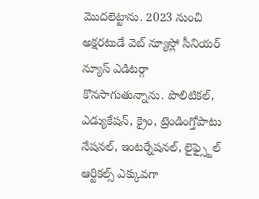మొదలెట్టాను. 2023 నుంచి అక్షరటుడే వెబ్ న్యూస్లో సీనియర్ న్యూస్ ఎడిటర్గా కొనసాగుతున్నాను. పొలిటికల్, ఎడ్యుకేషన్, క్రైం, ట్రెండింగ్తోపాటు నేషనల్, ఇంటర్నేషనల్, లైఫ్స్టైల్ ఆర్టికల్స్ ఎక్కువగా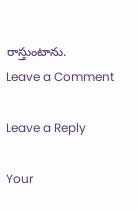రాస్తుంటాను.
Leave a Comment

Leave a Reply

Your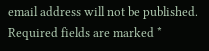email address will not be published. Required fields are marked *